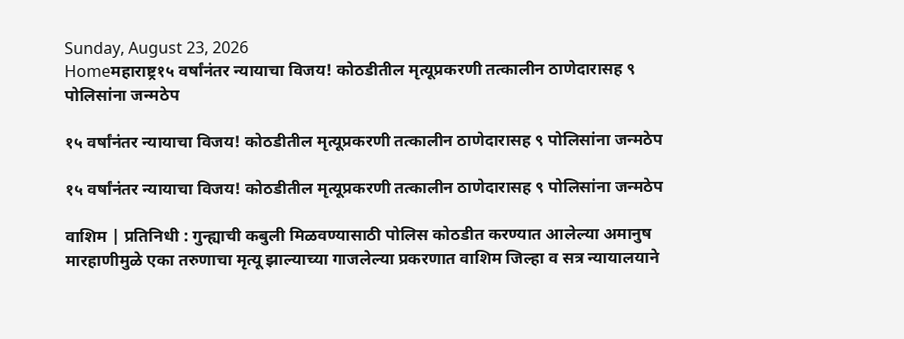Sunday, August 23, 2026
Homeमहाराष्ट्र१५ वर्षांनंतर न्यायाचा विजय! कोठडीतील मृत्यूप्रकरणी तत्कालीन ठाणेदारासह ९ पोलिसांना जन्मठेप

१५ वर्षांनंतर न्यायाचा विजय! कोठडीतील मृत्यूप्रकरणी तत्कालीन ठाणेदारासह ९ पोलिसांना जन्मठेप

१५ वर्षांनंतर न्यायाचा विजय! कोठडीतील मृत्यूप्रकरणी तत्कालीन ठाणेदारासह ९ पोलिसांना जन्मठेप

वाशिम | प्रतिनिधी : गुन्ह्याची कबुली मिळवण्यासाठी पोलिस कोठडीत करण्यात आलेल्या अमानुष मारहाणीमुळे एका तरुणाचा मृत्यू झाल्याच्या गाजलेल्या प्रकरणात वाशिम जिल्हा व सत्र न्यायालयाने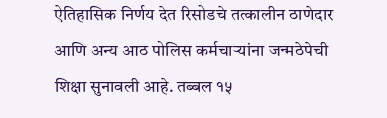ऐतिहासिक निर्णय देत रिसोडचे तत्कालीन ठाणेदार आणि अन्य आठ पोलिस कर्मचाऱ्यांना जन्मठेपेची शिक्षा सुनावली आहे. तब्बल १५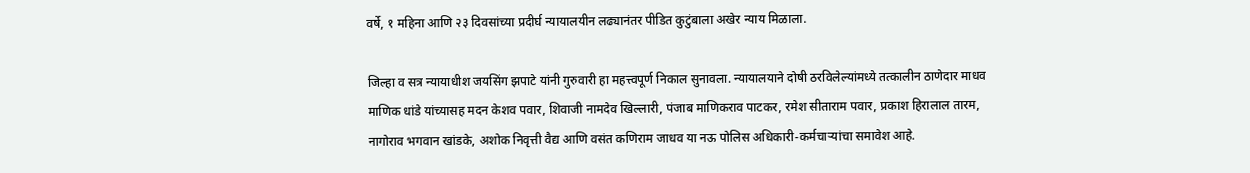वर्षे, १ महिना आणि २३ दिवसांच्या प्रदीर्घ न्यायालयीन लढ्यानंतर पीडित कुटुंबाला अखेर न्याय मिळाला.

जिल्हा व सत्र न्यायाधीश जयसिंग झपाटे यांनी गुरुवारी हा महत्त्वपूर्ण निकाल सुनावला. न्यायालयाने दोषी ठरविलेल्यांमध्ये तत्कालीन ठाणेदार माधव माणिक धांडे यांच्यासह मदन केशव पवार, शिवाजी नामदेव खिल्लारी, पंजाब माणिकराव पाटकर, रमेश सीताराम पवार, प्रकाश हिरालाल तारम, नागोराव भगवान खांडके, अशोक निवृत्ती वैद्य आणि वसंत कणिराम जाधव या नऊ पोलिस अधिकारी-कर्मचाऱ्यांचा समावेश आहे.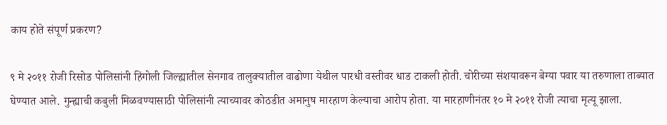काय होते संपूर्ण प्रकरण?

९ मे २०११ रोजी रिसोड पोलिसांनी हिंगोली जिल्ह्यातील सेनगाव तालुक्यातील वाढोणा येथील पारधी वस्तीवर धाड टाकली होती. चोरीच्या संशयावरून बेग्या पवार या तरुणाला ताब्यात घेण्यात आले. गुन्ह्याची कबुली मिळवण्यासाठी पोलिसांनी त्याच्यावर कोठडीत अमानुष मारहाण केल्याचा आरोप होता. या मारहाणीनंतर १० मे २०११ रोजी त्याचा मृत्यू झाला.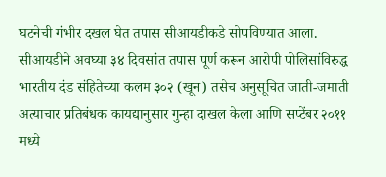घटनेची गंभीर दखल घेत तपास सीआयडीकडे सोपविण्यात आला. सीआयडीने अवघ्या ३४ दिवसांत तपास पूर्ण करून आरोपी पोलिसांविरुद्ध भारतीय दंड संहितेच्या कलम ३०२ (खून) तसेच अनुसूचित जाती-जमाती अत्याचार प्रतिबंधक कायद्यानुसार गुन्हा दाखल केला आणि सप्टेंबर २०११ मध्ये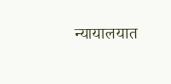न्यायालयात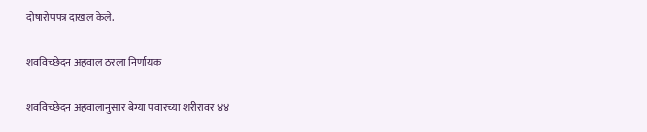दोषारोपपत्र दाखल केले.

शवविच्छेदन अहवाल ठरला निर्णायक

शवविच्छेदन अहवालानुसार बेग्या पवारच्या शरीरावर ४४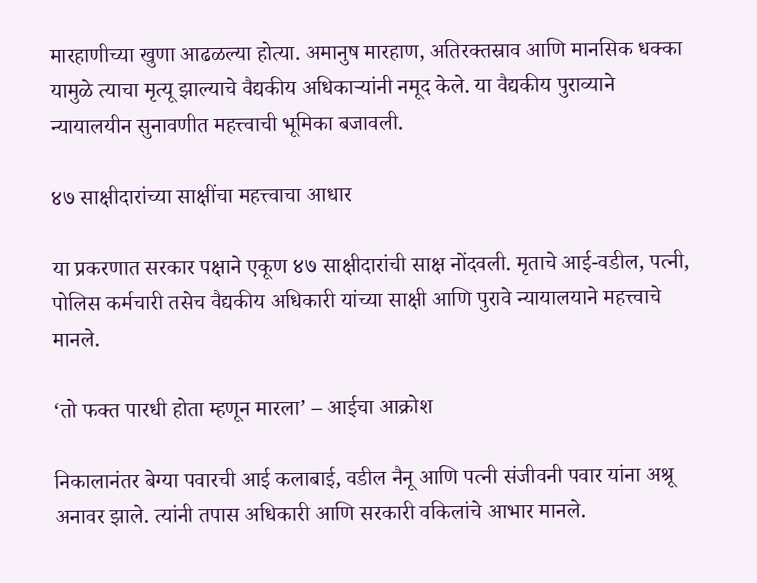मारहाणीच्या खुणा आढळल्या होत्या. अमानुष मारहाण, अतिरक्तस्राव आणि मानसिक धक्का यामुळे त्याचा मृत्यू झाल्याचे वैद्यकीय अधिकाऱ्यांनी नमूद केले. या वैद्यकीय पुराव्याने न्यायालयीन सुनावणीत महत्त्वाची भूमिका बजावली.

४७ साक्षीदारांच्या साक्षींचा महत्त्वाचा आधार

या प्रकरणात सरकार पक्षाने एकूण ४७ साक्षीदारांची साक्ष नोंदवली. मृताचे आई-वडील, पत्नी, पोलिस कर्मचारी तसेच वैद्यकीय अधिकारी यांच्या साक्षी आणि पुरावे न्यायालयाने महत्त्वाचे मानले.

‘तो फक्त पारधी होता म्हणून मारला’ – आईचा आक्रोश

निकालानंतर बेग्या पवारची आई कलाबाई, वडील नैनू आणि पत्नी संजीवनी पवार यांना अश्रू अनावर झाले. त्यांनी तपास अधिकारी आणि सरकारी वकिलांचे आभार मानले.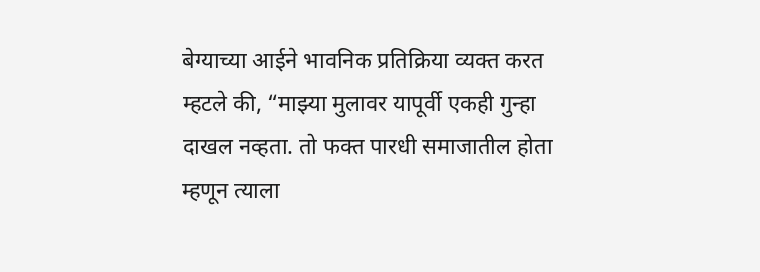बेग्याच्या आईने भावनिक प्रतिक्रिया व्यक्त करत म्हटले की, “माझ्या मुलावर यापूर्वी एकही गुन्हा दाखल नव्हता. तो फक्त पारधी समाजातील होता म्हणून त्याला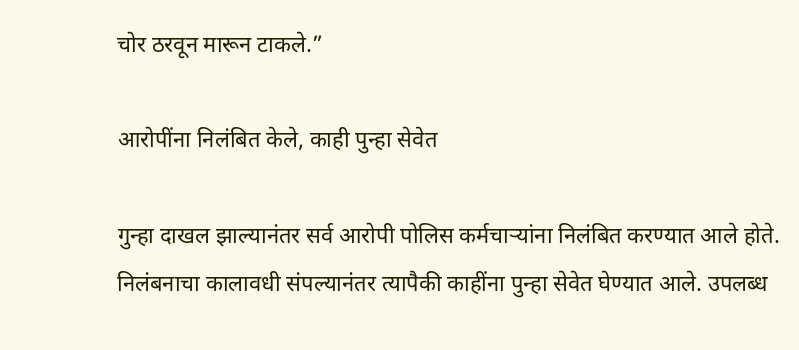चोर ठरवून मारून टाकले.”

आरोपींना निलंबित केले, काही पुन्हा सेवेत

गुन्हा दाखल झाल्यानंतर सर्व आरोपी पोलिस कर्मचाऱ्यांना निलंबित करण्यात आले होते. निलंबनाचा कालावधी संपल्यानंतर त्यापैकी काहींना पुन्हा सेवेत घेण्यात आले. उपलब्ध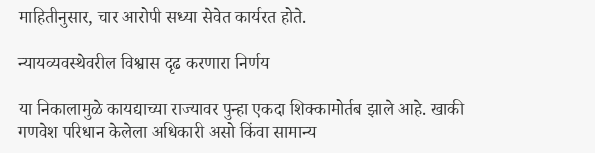माहितीनुसार, चार आरोपी सध्या सेवेत कार्यरत होते.

न्यायव्यवस्थेवरील विश्वास दृढ करणारा निर्णय

या निकालामुळे कायद्याच्या राज्यावर पुन्हा एकदा शिक्कामोर्तब झाले आहे. खाकी गणवेश परिधान केलेला अधिकारी असो किंवा सामान्य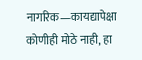नागरिक—कायद्यापेक्षा कोणीही मोठे नाही, हा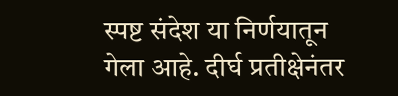स्पष्ट संदेश या निर्णयातून गेला आहे. दीर्घ प्रतीक्षेनंतर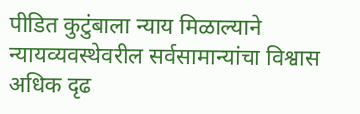पीडित कुटुंबाला न्याय मिळाल्याने न्यायव्यवस्थेवरील सर्वसामान्यांचा विश्वास अधिक दृढ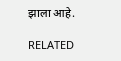झाला आहे.

RELATED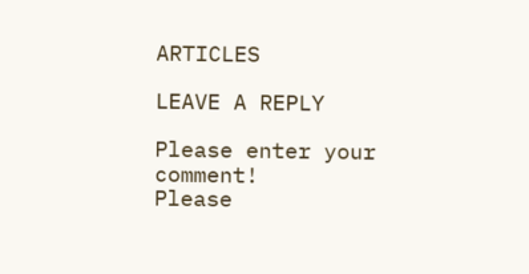ARTICLES

LEAVE A REPLY

Please enter your comment!
Please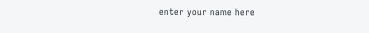enter your name here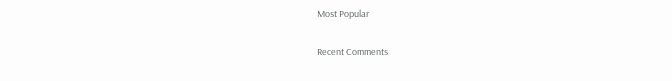Most Popular

Recent Comments